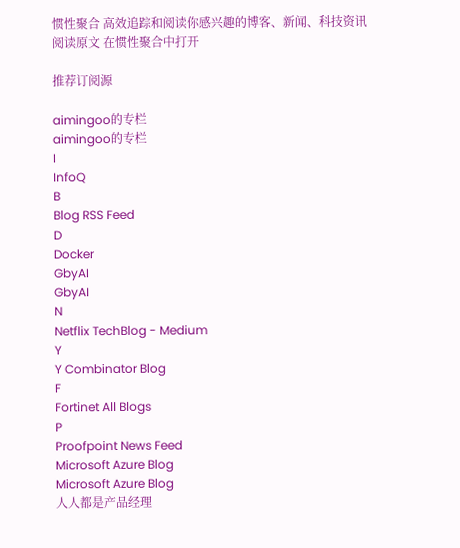惯性聚合 高效追踪和阅读你感兴趣的博客、新闻、科技资讯
阅读原文 在惯性聚合中打开

推荐订阅源

aimingoo的专栏
aimingoo的专栏
I
InfoQ
B
Blog RSS Feed
D
Docker
GbyAI
GbyAI
N
Netflix TechBlog - Medium
Y
Y Combinator Blog
F
Fortinet All Blogs
P
Proofpoint News Feed
Microsoft Azure Blog
Microsoft Azure Blog
人人都是产品经理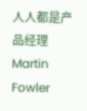人人都是产品经理
Martin Fowler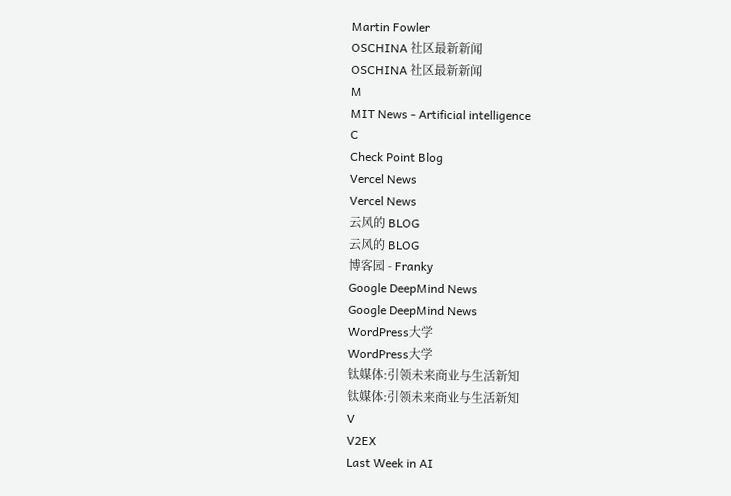Martin Fowler
OSCHINA 社区最新新闻
OSCHINA 社区最新新闻
M
MIT News - Artificial intelligence
C
Check Point Blog
Vercel News
Vercel News
云风的 BLOG
云风的 BLOG
博客园 - Franky
Google DeepMind News
Google DeepMind News
WordPress大学
WordPress大学
钛媒体:引领未来商业与生活新知
钛媒体:引领未来商业与生活新知
V
V2EX
Last Week in AI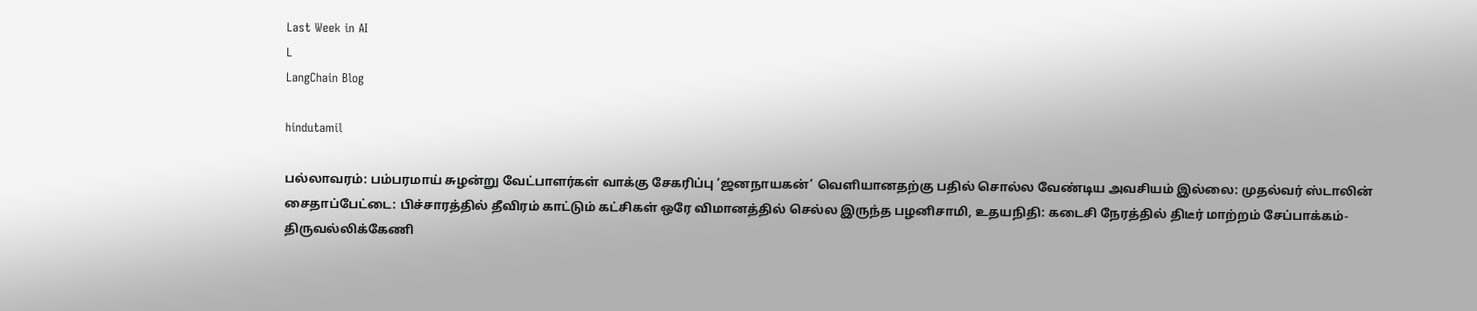Last Week in AI
L
LangChain Blog

hindutamil

பல்லாவரம்: பம்பரமாய் சுழன்று வேட்பாளர்கள் வாக்கு சேகரிப்பு ‘ஜனநாயகன்’ வெளியானதற்கு பதில் சொல்ல வேண்டிய அவசியம் இல்லை: முதல்வர் ஸ்டாலின் சைதாப்பேட்டை: பிச்சாரத்தில் தீவிரம் காட்டும் கட்சிகள் ஒரே விமானத்தில் செல்ல இருந்த பழனிசாமி, உதயநிதி: கடைசி நேரத்தில் திடீர் மாற்றம் சேப்பாக்கம்-திருவல்லிக்கேணி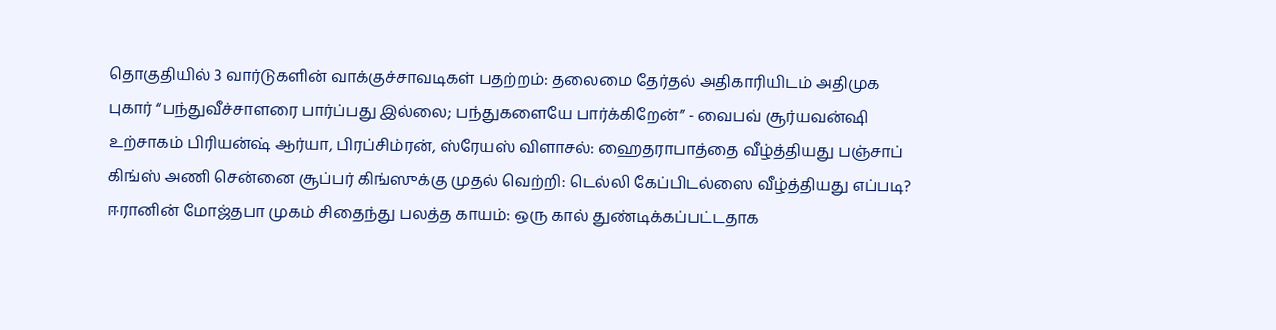தொகுதியில் 3 வார்டுகளின் வாக்குச்சாவடிகள் பதற்றம்: தலைமை தேர்தல் அதிகாரியிடம் அதிமுக புகார் “பந்துவீச்சாளரை பார்ப்பது இல்லை; பந்துகளையே பார்க்கிறேன்” - வைபவ் சூர்யவன்ஷி உற்சாகம் பிரியன்ஷ் ஆர்யா, பிரப்சிம்ரன், ஸ்ரேயஸ் விளாசல்: ஹைதராபாத்தை வீழ்த்தியது பஞ்சாப் கிங்ஸ் அணி சென்னை சூப்பர் கிங்ஸுக்கு முதல் வெற்றி: டெல்லி கேப்பிடல்ஸை வீழ்த்தியது எப்படி? ஈரானின் மோஜ்தபா முகம் சிதைந்து பலத்த காயம்: ஒரு கால் துண்டிக்கப்பட்டதாக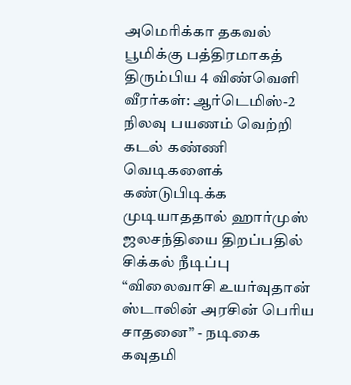அமெரிக்கா தகவல் பூமிக்கு பத்திரமாகத் திரும்பிய 4 விண்வெளி வீரர்கள்: ஆர்டெமிஸ்-2 நிலவு பயணம் வெற்றி கடல் கண்ணி வெடிகளைக் கண்டுபிடிக்க முடியாததால் ஹார்முஸ் ஜலசந்தியை திறப்பதில் சிக்கல் நீடிப்பு “விலைவாசி உயர்வுதான் ஸ்டாலின் அரசின் பெரிய சாதனை” - நடிகை கவுதமி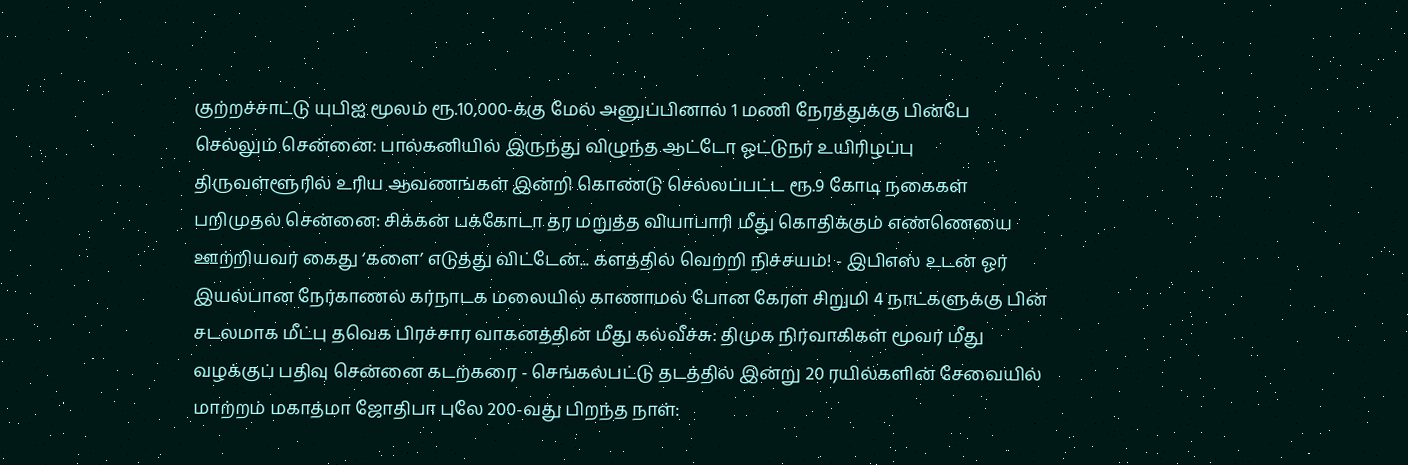குற்றச்சாட்டு யுபிஐ மூலம் ரூ.10,000-க்கு மேல் அனுப்பினால் 1 மணி நேரத்துக்கு பின்பே செல்லும் சென்னை: பால்கனியில் இருந்து விழுந்த ஆட்டோ ஓட்டுநர் உயிரிழப்பு திருவள்ளூரில் உரிய ஆவணங்கள் இன்றி கொண்டு செல்லப்பட்ட ரூ.9 கோடி நகைகள் பறிமுதல் சென்னை: சிக்கன் பக்கோடா தர மறுத்த வியாபாரி மீது கொதிக்கும் எண்ணெயை ஊற்றியவர் கைது ‘களை’ எடுத்து விட்டேன்... களத்தில் வெற்றி நிச்சயம்! - இபிஎஸ் உடன் ஓர் இயல்பான நேர்காணல் கர்நாடக மலையில் காணாமல் போன கேரள சிறுமி 4 நாட்களுக்கு பின் சடலமாக மீட்பு தவெக பிரச்சார வாகனத்தின் மீது கல்வீச்சு: திமுக நிர்வாகிகள் மூவர் மீது வழக்குப் பதிவு சென்னை கடற்கரை - செங்கல்பட்டு தடத்தில் இன்று 20 ரயில்களின் சேவையில் மாற்றம் மகாத்மா ஜோதிபா புலே 200-வது பிறந்த நாள்: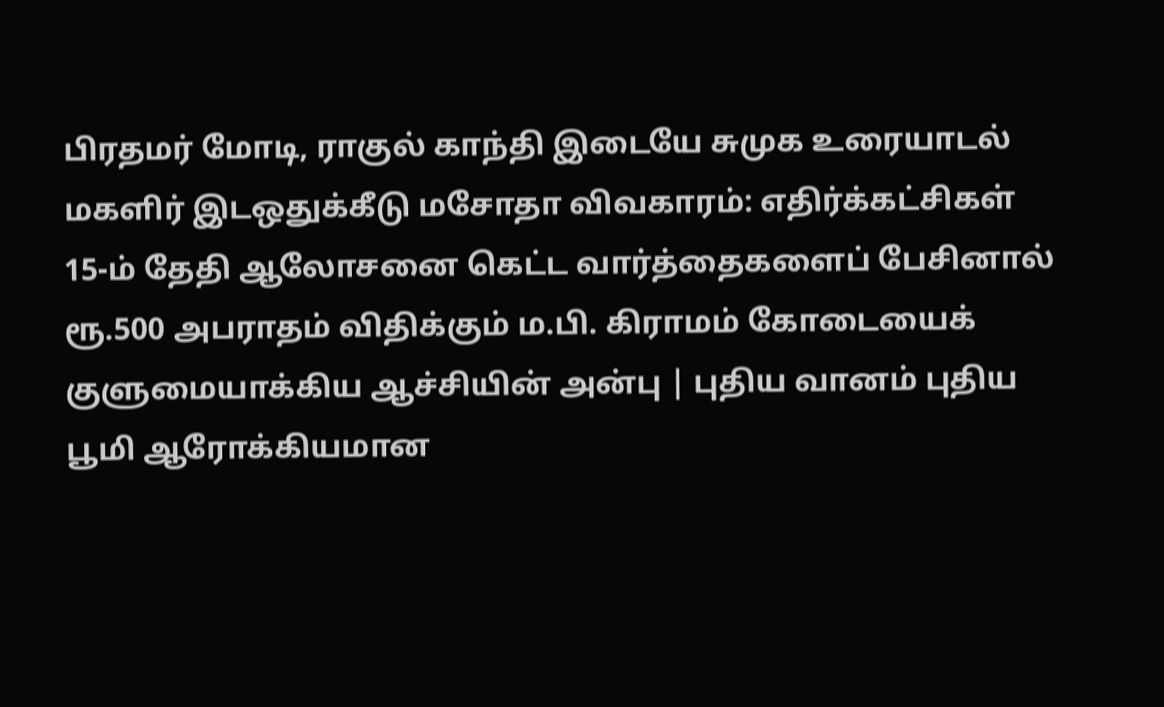பிரதமர் மோடி, ராகுல் காந்தி இடையே சுமுக உரையாடல் மகளிர் இடஒதுக்கீடு மசோதா விவகாரம்: எதிர்க்கட்சிகள் 15-ம் தேதி ஆலோசனை கெட்ட வார்த்தைகளைப் பேசினால் ரூ.500 அபராதம் விதிக்கும் ம.பி. கிராமம் கோடையைக் குளுமையாக்கிய ஆச்சியின் அன்பு | புதிய வானம் புதிய பூமி ஆரோக்கியமான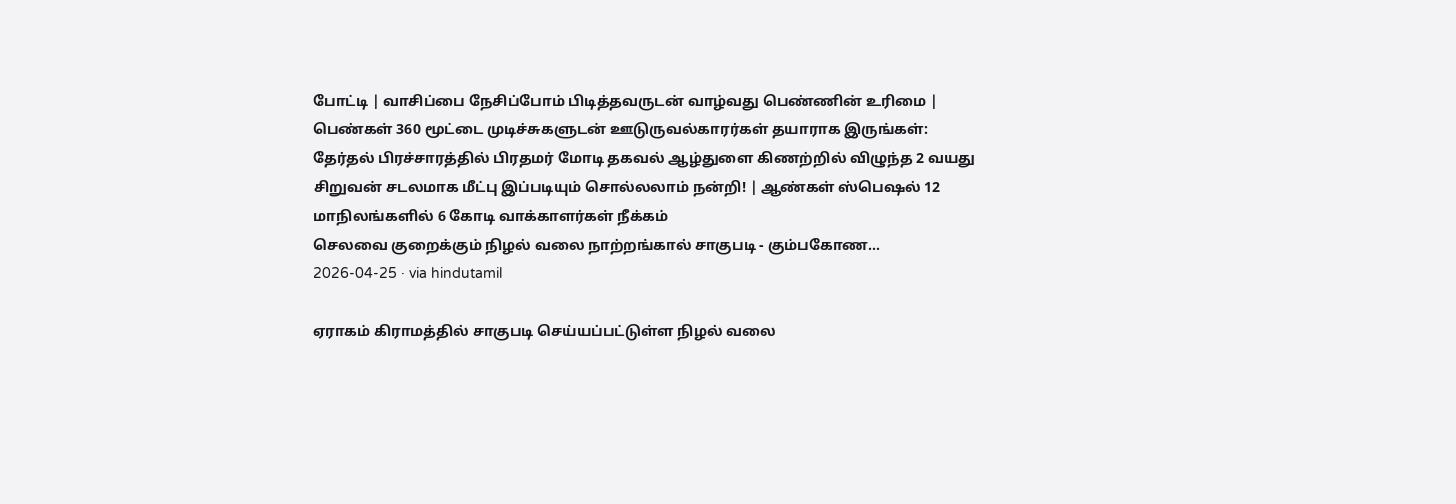போட்டி | வாசிப்பை நேசிப்போம் பிடித்தவருடன் வாழ்வது பெண்ணின் உரிமை | பெண்கள் 360 மூட்டை முடிச்சுகளுடன் ஊடுருவல்காரர்கள் தயாராக இருங்கள்: தேர்தல் பிரச்சாரத்தில் பிரதமர் மோடி தகவல் ஆழ்துளை கிணற்றில் விழுந்த 2 வயது சிறுவன் சடலமாக மீட்பு இப்படியும் சொல்லலாம் நன்றி! | ஆண்கள் ஸ்பெஷல் 12 மாநிலங்களில் 6 கோடி வாக்காளர்கள் நீக்கம்
செலவை குறைக்கும் நிழல் வலை நாற்றங்கால் சாகுபடி - கும்பகோண...
2026-04-25 · via hindutamil

ஏராகம் கிராமத்தில் சாகுபடி செய்யப்பட்டுள்ள நிழல் வலை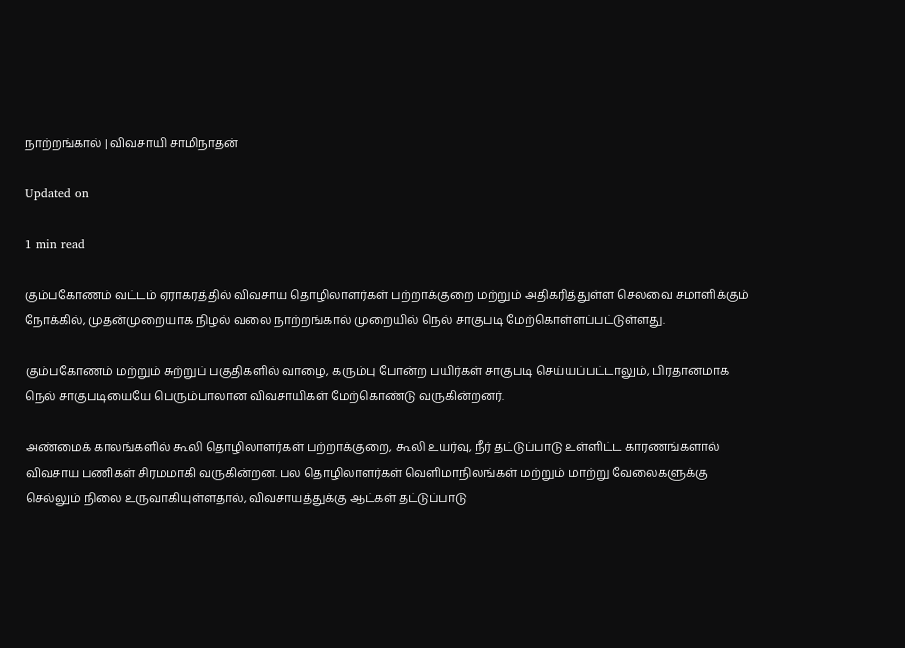நாற்றங்கால் | விவசாயி சாமிநாதன்

Updated on

1 min read

கும்பகோணம் வட்டம் ஏராகரத்தில் விவசாய தொழிலாளர்கள் பற்றாக்குறை மற்றும் அதிகரித்துள்ள செலவை சமாளிக்கும் நோக்கில், முதன்முறையாக நிழல் வலை நாற்றங்கால் முறையில் நெல் சாகுபடி மேற்கொள்ளப்பட்டுள்ளது.

கும்பகோணம் மற்றும் சுற்றுப் பகுதிகளில் வாழை, கரும்பு போன்ற பயிர்கள் சாகுபடி செய்யப்பட்டாலும், பிரதானமாக நெல் சாகுபடியையே பெரும்பாலான விவசாயிகள் மேற்கொண்டு வருகின்றனர்.

அண்மைக் காலங்களில் கூலி தொழிலாளர்கள் பற்றாக்குறை, கூலி உயர்வு, நீர் தட்டுப்பாடு உள்ளிட்ட காரணங்களால் விவசாய பணிகள் சிரமமாகி வருகின்றன. பல தொழிலாளர்கள் வெளிமாநிலங்கள் மற்றும் மாற்று வேலைகளுக்கு செல்லும் நிலை உருவாகியுள்ளதால், விவசாயத்துக்கு ஆட்கள் தட்டுப்பாடு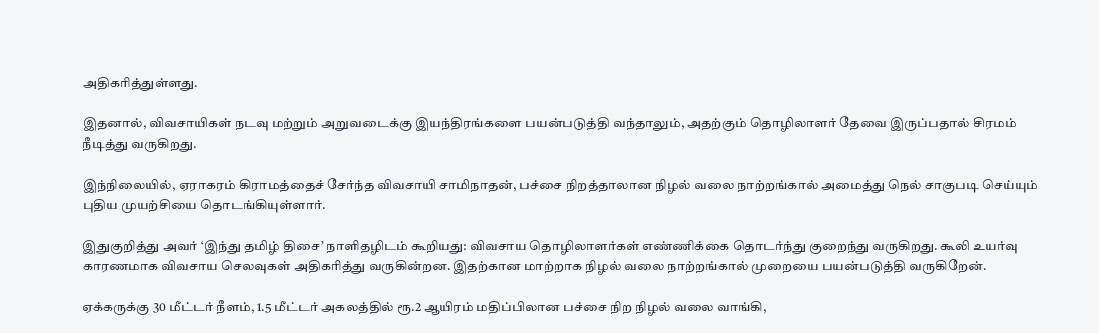அதிகரித்துள்ளது.

இதனால், விவசாயிகள் நடவு மற்றும் அறுவடைக்கு இயந்திரங்களை பயன்படுத்தி வந்தாலும், அதற்கும் தொழிலாளர் தேவை இருப்பதால் சிரமம் நீடித்து வருகிறது.

இந்நிலையில், ஏராகரம் கிராமத்தைச் சேர்ந்த விவசாயி சாமிநாதன், பச்சை நிறத்தாலான நிழல் வலை நாற்றங்கால் அமைத்து நெல் சாகுபடி செய்யும் புதிய முயற்சியை தொடங்கியுள்ளார்.

இதுகுறித்து அவர் ‘இந்து தமிழ் திசை’ நாளிதழிடம் கூறியது: விவசாய தொழிலாளர்கள் எண்ணிக்கை தொடர்ந்து குறைந்து வருகிறது. கூலி உயர்வு காரணமாக விவசாய செலவுகள் அதிகரித்து வருகின்றன. இதற்கான மாற்றாக நிழல் வலை நாற்றங்கால் முறையை பயன்படுத்தி வருகிறேன்.

ஏக்கருக்கு 30 மீட்டர் நீளம், 1.5 மீட்டர் அகலத்தில் ரூ.2 ஆயிரம் மதிப்பிலான பச்சை நிற நிழல் வலை வாங்கி,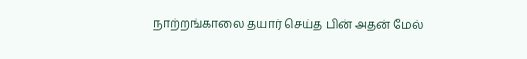நாற்றங்காலை தயார் செய்த பின் அதன் மேல்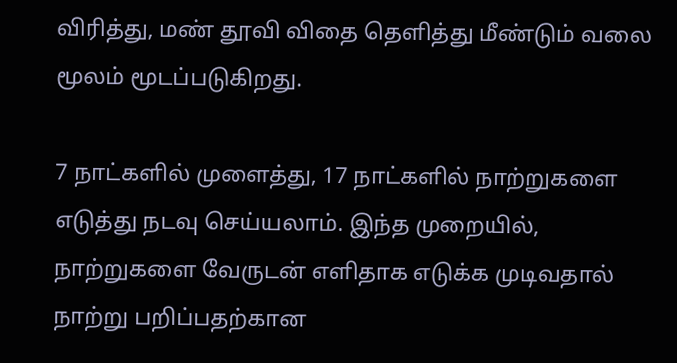விரித்து, மண் தூவி விதை தெளித்து மீண்டும் வலை மூலம் மூடப்படுகிறது.

7 நாட்களில் முளைத்து, 17 நாட்களில் நாற்றுகளை எடுத்து நடவு செய்யலாம். இந்த முறையில், நாற்றுகளை வேருடன் எளிதாக எடுக்க முடிவதால் நாற்று பறிப்பதற்கான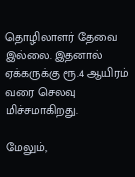தொழிலாளர் தேவை இல்லை. இதனால் ஏக்கருக்கு ரூ.4 ஆயிரம் வரை செலவு மிச்சமாகிறது.

மேலும்,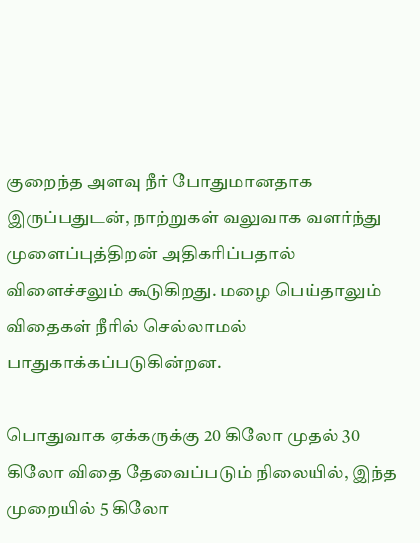குறைந்த அளவு நீர் போதுமானதாக இருப்பதுடன், நாற்றுகள் வலுவாக வளர்ந்து முளைப்புத்திறன் அதிகரிப்பதால் விளைச்சலும் கூடுகிறது. மழை பெய்தாலும் விதைகள் நீரில் செல்லாமல் பாதுகாக்கப்படுகின்றன.

பொதுவாக ஏக்கருக்கு 20 கிலோ முதல் 30 கிலோ விதை தேவைப்படும் நிலையில், இந்த முறையில் 5 கிலோ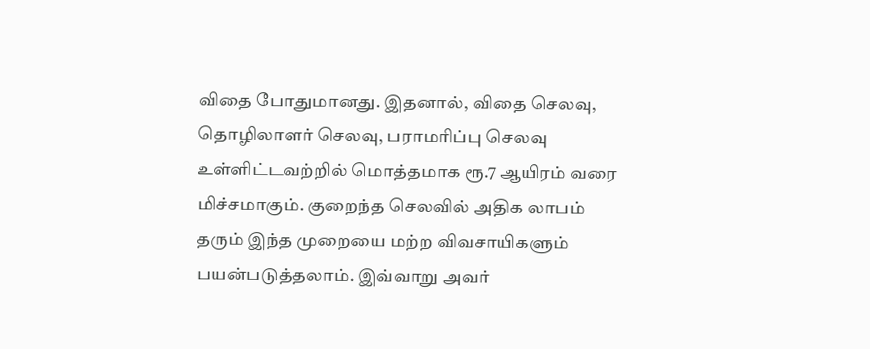விதை போதுமானது. இதனால், விதை செலவு, தொழிலாளர் செலவு, பராமரிப்பு செலவு உள்ளிட்டவற்றில் மொத்தமாக ரூ.7 ஆயிரம் வரை மிச்சமாகும். குறைந்த செலவில் அதிக லாபம் தரும் இந்த முறையை மற்ற விவசாயிகளும் பயன்படுத்தலாம். இவ்வாறு அவர்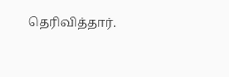தெரிவித்தார்.